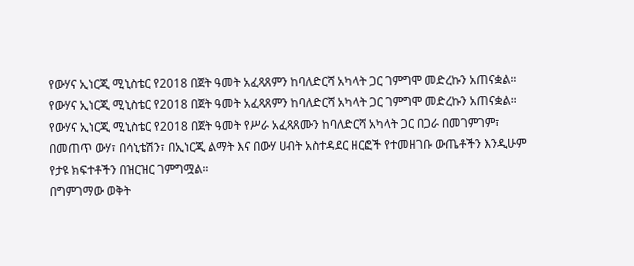የውሃና ኢነርጂ ሚኒስቴር የ2018 በጀት ዓመት አፈጻጸምን ከባለድርሻ አካላት ጋር ገምግሞ መድረኩን አጠናቋል።
የውሃና ኢነርጂ ሚኒስቴር የ2018 በጀት ዓመት አፈጻጸምን ከባለድርሻ አካላት ጋር ገምግሞ መድረኩን አጠናቋል።
የውሃና ኢነርጂ ሚኒስቴር የ2018 በጀት ዓመት የሥራ አፈጻጸሙን ከባለድርሻ አካላት ጋር በጋራ በመገምገም፣ በመጠጥ ውሃ፣ በሳኒቴሽን፣ በኢነርጂ ልማት እና በውሃ ሀብት አስተዳደር ዘርፎች የተመዘገቡ ውጤቶችን እንዲሁም የታዩ ክፍተቶችን በዝርዝር ገምግሟል።
በግምገማው ወቅት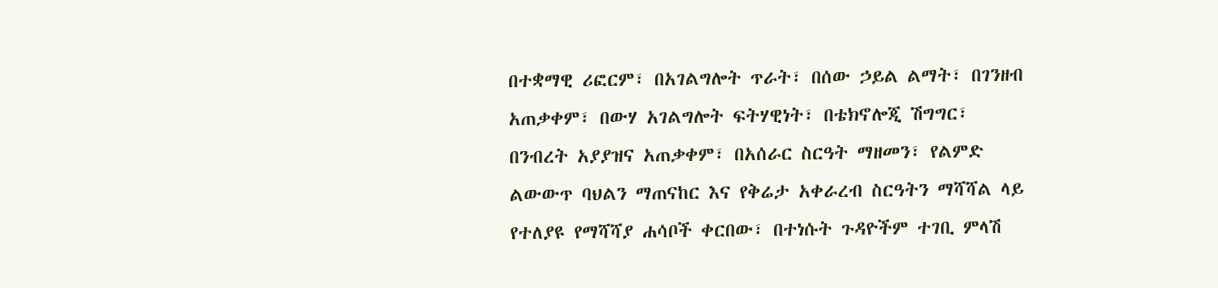በተቋማዊ ሪፎርም፣ በአገልግሎት ጥራት፣ በሰው ኃይል ልማት፣ በገንዘብ አጠቃቀም፣ በውሃ አገልግሎት ፍትሃዊነት፣ በቴክኖሎጂ ሽግግር፣ በንብረት አያያዝና አጠቃቀም፣ በአሰራር ስርዓት ማዘመን፣ የልምድ ልውውጥ ባህልን ማጠናከር እና የቅሬታ አቀራረብ ስርዓትን ማሻሻል ላይ የተለያዩ የማሻሻያ ሐሳቦች ቀርበው፣ በተነሱት ጉዳዮችም ተገቢ ምላሽ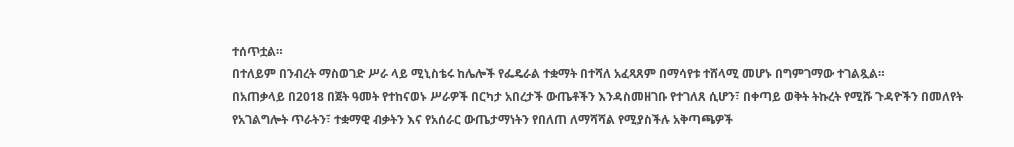ተሰጥቷል።
በተለይም በንብረት ማስወገድ ሥራ ላይ ሚኒስቴሩ ከሌሎች የፌዴራል ተቋማት በተሻለ አፈጻጸም በማሳየቱ ተሸላሚ መሆኑ በግምገማው ተገልጿል።
በአጠቃላይ በ2018 በጀት ዓመት የተከናወኑ ሥራዎች በርካታ አበረታች ውጤቶችን እንዳስመዘገቡ የተገለጸ ሲሆን፣ በቀጣይ ወቅት ትኩረት የሚሹ ጉዳዮችን በመለየት የአገልግሎት ጥራትን፣ ተቋማዊ ብቃትን እና የአሰራር ውጤታማነትን የበለጠ ለማሻሻል የሚያስችሉ አቅጣጫዎች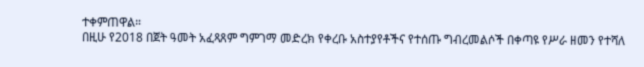ተቀምጠዋል።
በዚሁ የ2018 በጀት ዓመት አፈጻጸም ግምገማ መድረክ የቀረቡ አስተያየቶችና የተሰጡ ግብረመልሶች በቀጣዩ የሥራ ዘመን የተሻለ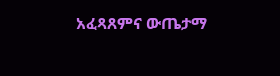አፈጻጸምና ውጤታማ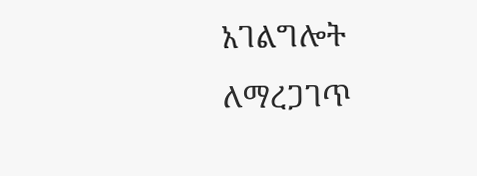አገልግሎት ለማረጋገጥ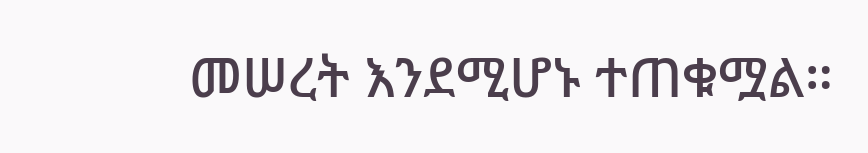መሠረት እንደሚሆኑ ተጠቁሟል።